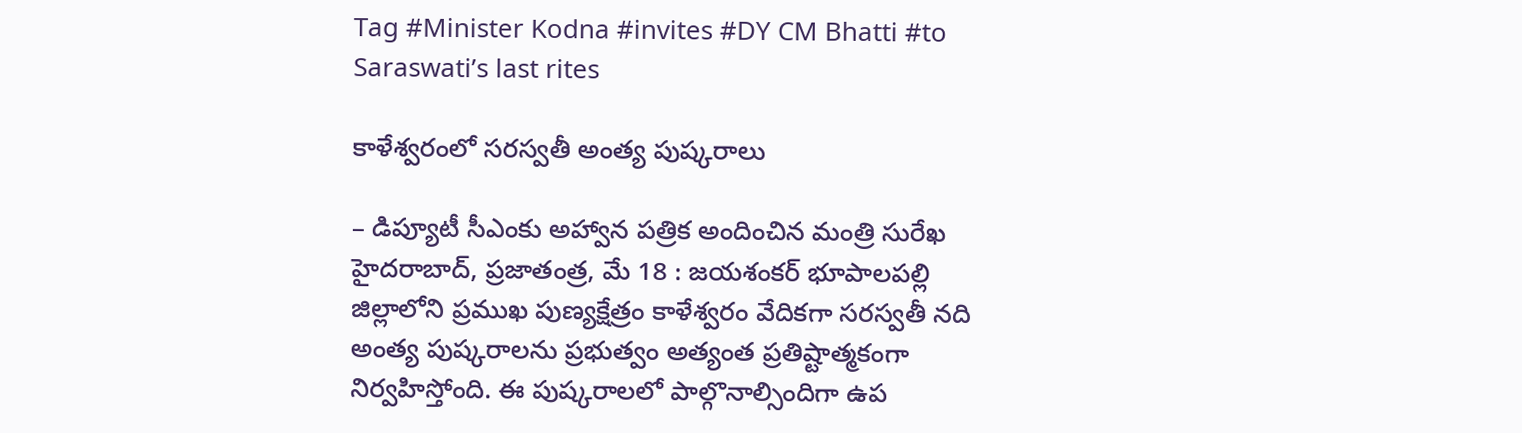Tag #Minister Kodna #invites #DY CM Bhatti #to Saraswati’s last rites

కాళేశ్వరంలో సరస్వతీ అంత్య పుష్కరాలు

– డిప్యూటీ సీఎంకు అహ్వాన పత్రిక అందించిన మంత్రి సురేఖ హైదరాబాద్, ప్రజాతంత్ర, మే 18 : జయశంకర్ భూపాలపల్లి జిల్లాలోని ప్రముఖ పుణ్యక్షేత్రం కాళేశ్వరం వేదికగా సరస్వతీ నది అంత్య పుష్కరాలను ప్రభుత్వం అత్యంత ప్రతిష్టాత్మకంగా నిర్వహిస్తోంది. ఈ పుష్కరాలలో పాల్గొనాల్సిందిగా ఉప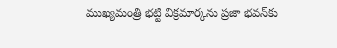ముఖ్యమంత్రి భట్టి విక్రమార్కను ప్రజా భవన్‌కు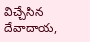విచ్చేసిన దేవాదాయ,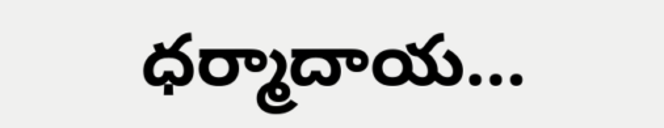ధర్మాదాయ…